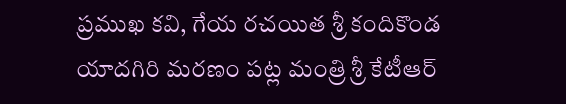ప్రముఖ కవి, గేయ రచయిత శ్రీ కందికొండ యాదగిరి మరణం పట్ల మంత్రి శ్రీ కేటీఆర్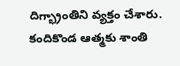దిగ్భ్రాంతిని వ్యక్తం చేశారు. కందికొండ ఆత్మకు శాంతి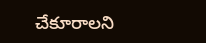చేకూరాలని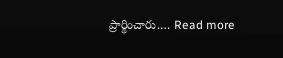ప్రార్థించారు.… Read more